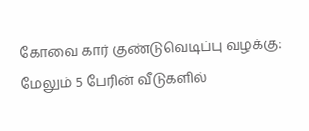கோவை கார் குண்டுவெடிப்பு வழக்கு: மேலும் 5 பேரின் வீடுகளில்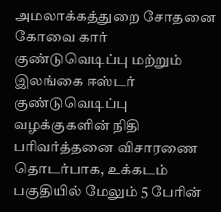அமலாக்கத்துறை சோதனை
கோவை கார் குண்டுவெடிப்பு மற்றும் இலங்கை ஈஸ்டர் குண்டுவெடிப்பு வழக்குகளின் நிதி பரிவர்த்தனை விசாரணை தொடர்பாக, உக்கடம் பகுதியில் மேலும் 5 பேரின்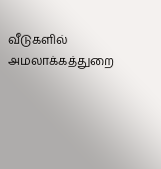வீடுகளில் அமலாக்கத்துறை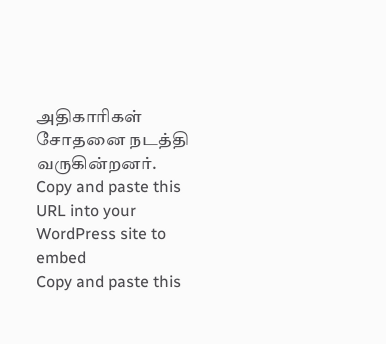அதிகாரிகள் சோதனை நடத்தி வருகின்றனர்.
Copy and paste this URL into your WordPress site to embed
Copy and paste this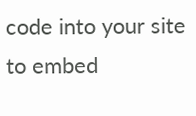code into your site to embed